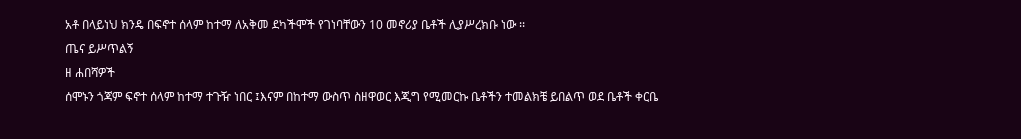አቶ በላይነህ ክንዴ በፍኖተ ሰላም ከተማ ለአቅመ ደካችሞች የገነባቸውን 10 መኖሪያ ቤቶች ሊያሥረክቡ ነው ፡፡
ጤና ይሥጥልኝ
ዘ ሐበሻዎች
ሰሞኑን ጎጃም ፍኖተ ሰላም ከተማ ተጉዥ ነበር ፤እናም በከተማ ውስጥ ስዘዋወር እጂግ የሚመርኩ ቤቶችን ተመልክቼ ይበልጥ ወደ ቤቶች ቀርቤ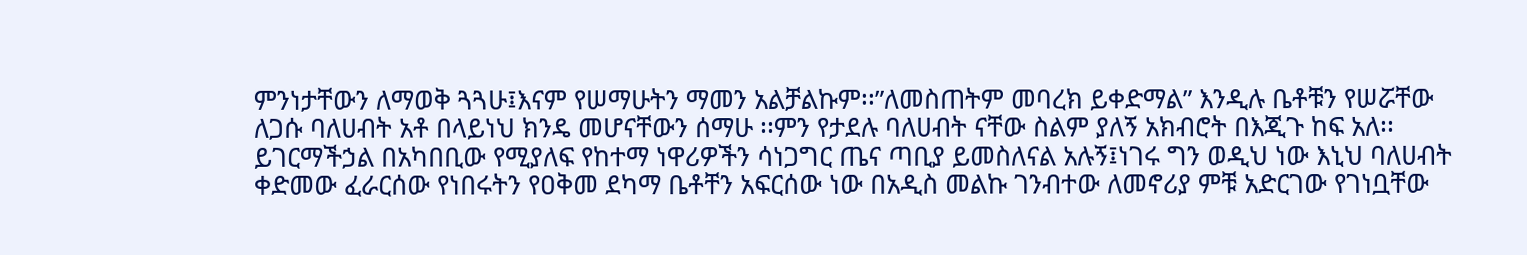ምንነታቸውን ለማወቅ ጓጓሁ፤እናም የሠማሁትን ማመን አልቻልኩም፡፡”ለመስጠትም መባረክ ይቀድማል” እንዲሉ ቤቶቹን የሠሯቸው ለጋሱ ባለሀብት አቶ በላይነህ ክንዴ መሆናቸውን ሰማሁ ፡፡ምን የታደሉ ባለሀብት ናቸው ስልም ያለኝ አክብሮት በእጂጉ ከፍ አለ፡፡
ይገርማችኃል በአካበቢው የሚያለፍ የከተማ ነዋሪዎችን ሳነጋግር ጤና ጣቢያ ይመስለናል አሉኝ፤ነገሩ ግን ወዲህ ነው እኒህ ባለሀብት ቀድመው ፈራርሰው የነበሩትን የዐቅመ ደካማ ቤቶቸን አፍርሰው ነው በአዲስ መልኩ ገንብተው ለመኖሪያ ምቹ አድርገው የገነቧቸው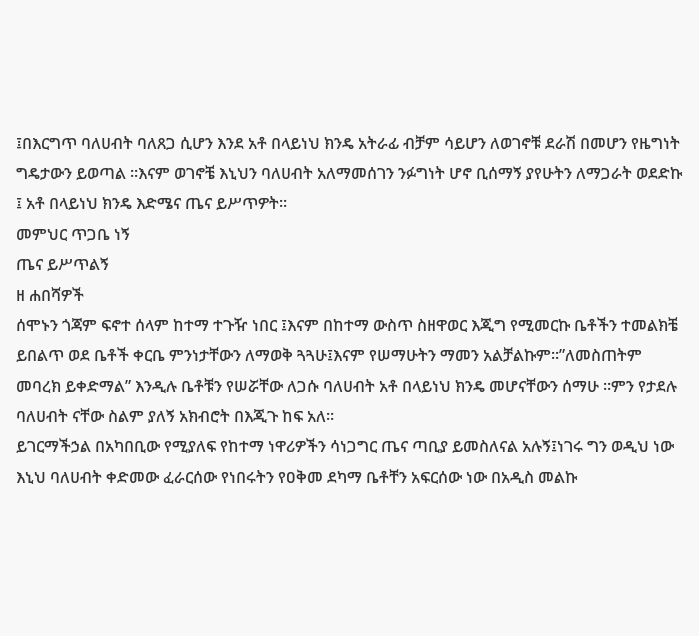፤በእርግጥ ባለሀብት ባለጸጋ ሲሆን እንደ አቶ በላይነህ ክንዴ አትራፊ ብቻም ሳይሆን ለወገኖቹ ደራሽ በመሆን የዜግነት ግዴታውን ይወጣል ፡፡እናም ወገኖቼ እኒህን ባለሀብት አለማመሰገን ንፉግነት ሆኖ ቢሰማኝ ያየሁትን ለማጋራት ወደድኩ ፤ አቶ በላይነህ ክንዴ እድሜና ጤና ይሥጥዎት፡፡
መምህር ጥጋቤ ነኝ
ጤና ይሥጥልኝ
ዘ ሐበሻዎች
ሰሞኑን ጎጃም ፍኖተ ሰላም ከተማ ተጉዥ ነበር ፤እናም በከተማ ውስጥ ስዘዋወር እጂግ የሚመርኩ ቤቶችን ተመልክቼ ይበልጥ ወደ ቤቶች ቀርቤ ምንነታቸውን ለማወቅ ጓጓሁ፤እናም የሠማሁትን ማመን አልቻልኩም፡፡”ለመስጠትም መባረክ ይቀድማል” እንዲሉ ቤቶቹን የሠሯቸው ለጋሱ ባለሀብት አቶ በላይነህ ክንዴ መሆናቸውን ሰማሁ ፡፡ምን የታደሉ ባለሀብት ናቸው ስልም ያለኝ አክብሮት በእጂጉ ከፍ አለ፡፡
ይገርማችኃል በአካበቢው የሚያለፍ የከተማ ነዋሪዎችን ሳነጋግር ጤና ጣቢያ ይመስለናል አሉኝ፤ነገሩ ግን ወዲህ ነው እኒህ ባለሀብት ቀድመው ፈራርሰው የነበሩትን የዐቅመ ደካማ ቤቶቸን አፍርሰው ነው በአዲስ መልኩ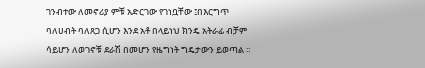ገንብተው ለመኖሪያ ምቹ አድርገው የገነቧቸው ፤በእርግጥ ባለሀብት ባለጸጋ ሲሆን እንደ አቶ በላይነህ ክንዴ አትራፊ ብቻም ሳይሆን ለወገኖቹ ደራሽ በመሆን የዜግነት ግዴታውን ይወጣል ፡፡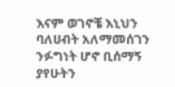እናም ወገኖቼ እኒህን ባለሀብት አለማመሰገን ንፉግነት ሆኖ ቢሰማኝ ያየሁትን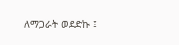ለማጋራት ወደድኩ ፤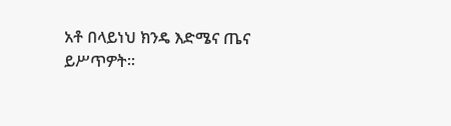አቶ በላይነህ ክንዴ እድሜና ጤና ይሥጥዎት፡፡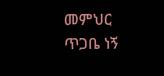መምህር ጥጋቤ ነኝ